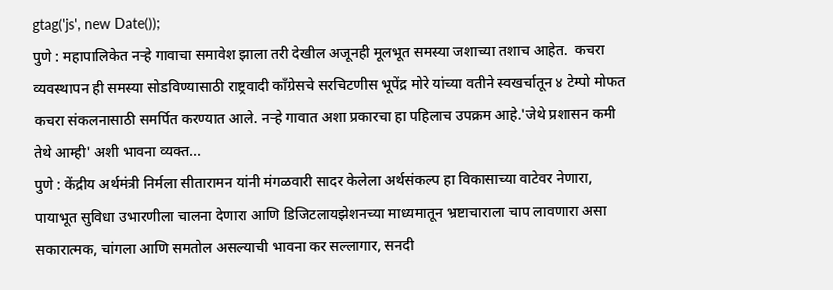gtag('js', new Date());
पुणे : महापालिकेत नऱ्हे गावाचा समावेश झाला तरी देखील अजूनही मूलभूत समस्या जशाच्या तशाच आहेत.  कचरा व्यवस्थापन ही समस्या सोडविण्यासाठी राष्ट्रवादी काँग्रेसचे सरचिटणीस भूपेंद्र मोरे यांच्या वतीने स्वखर्चातून ४ टेम्पो मोफत कचरा संकलनासाठी समर्पित करण्यात आले. नऱ्हे गावात अशा प्रकारचा हा पहिलाच उपक्रम आहे.'जेथे प्रशासन कमी तेथे आम्ही' अशी भावना व्यक्त...
पुणे : केंद्रीय अर्थमंत्री निर्मला सीतारामन यांनी मंगळवारी सादर केलेला अर्थसंकल्प हा विकासाच्या वाटेवर नेणारा, पायाभूत सुविधा उभारणीला चालना देणारा आणि डिजिटलायझेशनच्या माध्यमातून भ्रष्टाचाराला चाप लावणारा असा सकारात्मक, चांगला आणि समतोल असल्याची भावना कर सल्लागार, सनदी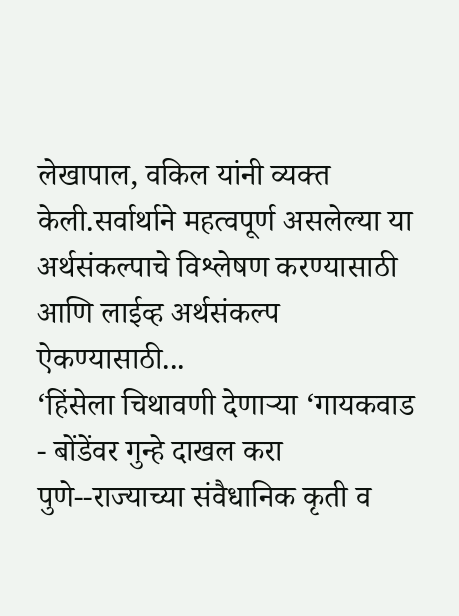लेखापाल, वकिल यांनी व्यक्त केली.सर्वार्थाने महत्वपूर्ण असलेल्या या अर्थसंकल्पाचे विश्लेषण करण्यासाठी आणि लाईव्ह अर्थसंकल्प ऐकण्यासाठी...
‘हिंसेला चिथावणी देणाऱ्या ‘गायकवाड - बोंडेंवर गुन्हे दाखल करा
पुणे--राज्याच्या संवैधानिक कृती व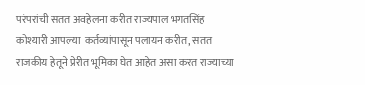परंपरांची सतत अवहेलना करीत राज्यपाल भगतसिंह कोश्यारी आपल्या  कर्तव्यांपासून पलायन करीत, सतत राजकीय हेतूने प्रेरीत भूमिका घेत आहेत असा करत राज्याच्या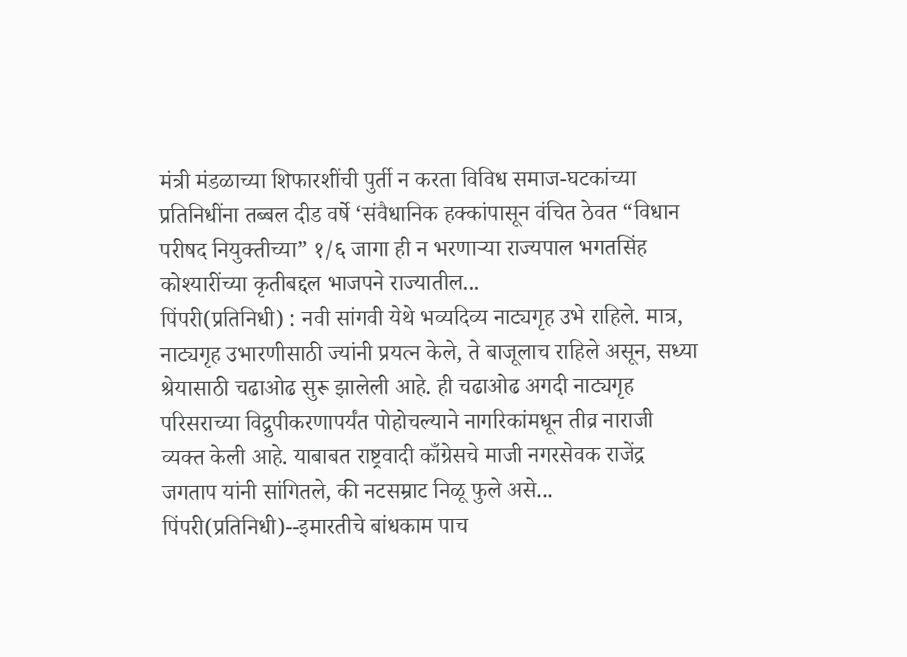मंत्री मंडळाच्या शिफारशींची पुर्ती न करता विविध समाज-घटकांच्या प्रतिनिधींना तब्बल दीड वर्षे ‘संवैधानिक हक्कांपासून वंचित ठेवत “विधान परीषद नियुक्तीच्या” १/६ जागा ही न भरणाऱ्या राज्यपाल भगतसिंह कोश्यारींच्या कृतीबद्दल भाजपने राज्यातील...
पिंपरी(प्रतिनिधी) : नवी सांगवी येथे भव्यदिव्य नाट्यगृह उभे राहिले. मात्र, नाट्यगृह उभारणीसाठी ज्यांनी प्रयत्न केले, ते बाजूलाच राहिले असून, सध्या श्रेयासाठी चढाओढ सुरू झालेली आहे. ही चढाओढ अगदी नाट्यगृह परिसराच्या विद्रुपीकरणापर्यंत पोहोचल्याने नागरिकांमधून तीव्र नाराजी व्यक्त केली आहे. याबाबत राष्ट्रवादी काँग्रेसचे माजी नगरसेवक राजेंद्र जगताप यांनी सांगितले, की नटसम्राट निळू फुले असे...
पिंपरी(प्रतिनिधी)--इमारतीचे बांधकाम पाच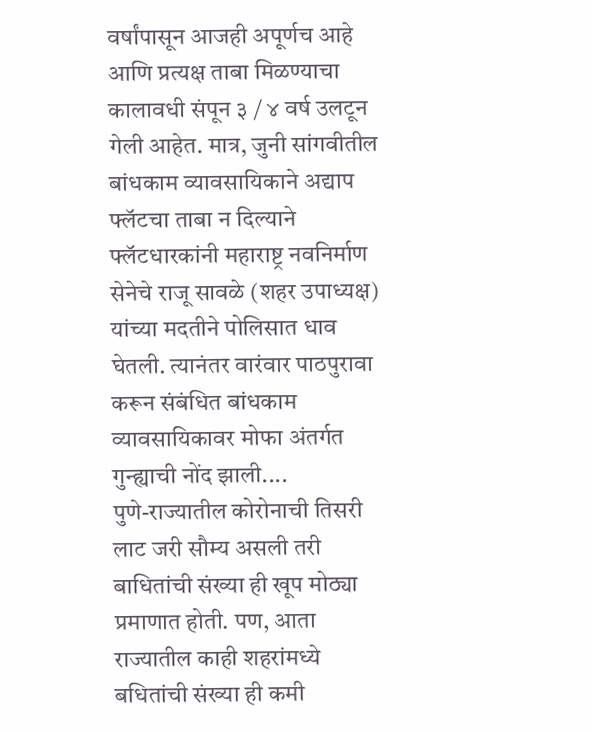वर्षांपासून आजही अपूर्णच आहे आणि प्रत्यक्ष ताबा मिळण्याचा कालावधी संपून ३ / ४ वर्ष उलटून गेली आहेत. मात्र, जुनी सांगवीतील बांधकाम व्यावसायिकाने अद्याप फ्लॅटचा ताबा न दिल्याने फ्लॅटधारकांनी महाराष्ट्र नवनिर्माण सेनेचे राजू सावळे (शहर उपाध्यक्ष) यांच्या मदतीने पोलिसात धाव घेतली. त्यानंतर वारंवार पाठपुरावा करून संबंधित बांधकाम व्यावसायिकावर मोफा अंतर्गत गुन्ह्याची नोंद झाली....
पुणे-राज्यातील कोरोनाची तिसरी लाट जरी सौम्य असली तरी बाधितांची संख्या ही खूप मोठ्या प्रमाणात होती. पण, आता राज्यातील काही शहरांमध्ये बधितांची संख्या ही कमी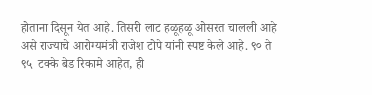होताना दिसून येत आहे. तिसरी लाट हळूहळू ओसरत चालली आहे असे राज्याचे आरोग्यमंत्री राजेश टोपे यांनी स्पष्ट केले आहे. ९० ते ९५  टक्के बेड रिकामे आहेत, ही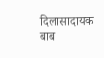दिलासादायक बाब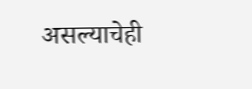असल्याचेही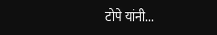टोपे यांनी...